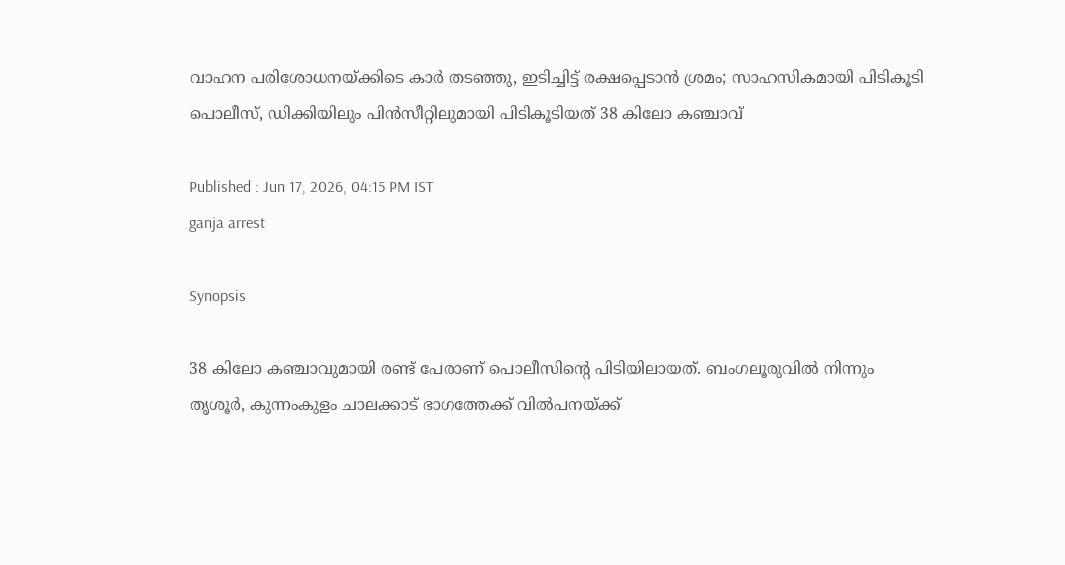വാഹന പരിശോധനയ്ക്കിടെ കാര്‍ തടഞ്ഞു, ഇടിച്ചിട്ട് രക്ഷപ്പെടാൻ ശ്രമം; സാഹസികമായി പിടികൂടി പൊലീസ്, ഡിക്കിയിലും പിൻസീറ്റിലുമായി പിടികൂടിയത് 38 കിലോ കഞ്ചാവ്

Published : Jun 17, 2026, 04:15 PM IST
ganja arrest

Synopsis

38 കിലോ കഞ്ചാവുമായി രണ്ട് പേരാണ് പൊലീസിന്‍റെ പിടിയിലായത്. ബംഗലൂരുവിൽ നിന്നും തൃശൂര്‍, കുന്നംകുളം ചാലക്കാട് ഭാഗത്തേക്ക് വില്‍പനയ്ക്ക്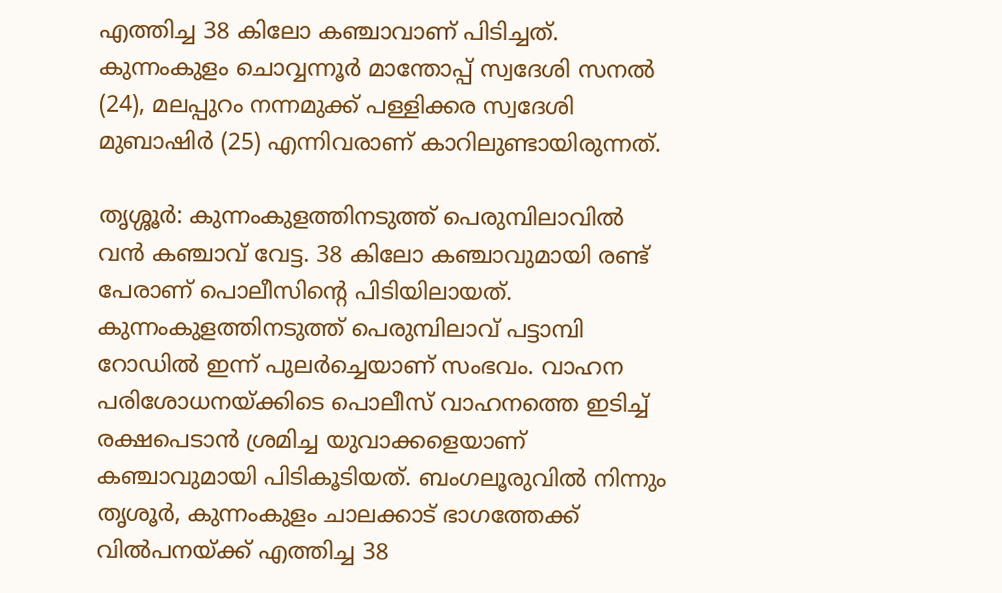എത്തിച്ച 38 കിലോ ക‍ഞ്ചാവാണ് പിടിച്ചത്. കുന്നംകുളം ചൊവ്വന്നൂർ മാന്തോപ്പ് സ്വദേശി സനൽ (24), മലപ്പുറം നന്നമുക്ക് പള്ളിക്കര സ്വദേശി മുബാഷിർ (25) എന്നിവരാണ് കാറിലുണ്ടായിരുന്നത്.

തൃശ്ശൂർ: കുന്നംകുളത്തിനടുത്ത് പെരുമ്പിലാവില്‍ വന്‍ കഞ്ചാവ് വേട്ട. 38 കിലോ കഞ്ചാവുമായി രണ്ട് പേരാണ് പൊലീസിന്‍റെ പിടിയിലായത്. കുന്നംകുളത്തിനടുത്ത് പെരുമ്പിലാവ് പട്ടാമ്പി റോഡില്‍ ഇന്ന് പുലര്‍ച്ചെയാണ് സംഭവം. വാഹന പരിശോധനയ്ക്കിടെ പൊലീസ് വാഹനത്തെ ഇടിച്ച് രക്ഷപെടാന്‍ ശ്രമിച്ച യുവാക്കളെയാണ് കഞ്ചാവുമായി പിടികൂടിയത്. ബംഗലൂരുവിൽ നിന്നും തൃശൂര്‍, കുന്നംകുളം ചാലക്കാട് ഭാഗത്തേക്ക് വില്‍പനയ്ക്ക് എത്തിച്ച 38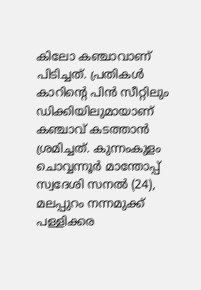കിലോ ക‍ഞ്ചാവാണ് പിടിച്ചത്. പ്രതികൾ കാറിന്റെ പിന്‍ സീറ്റിലും ഡിക്കിയിലുമായാണ് കഞ്ചാവ് കടത്താൻ ശ്രമിച്ചത്. കുന്നംകുളം ചൊവ്വന്നൂർ മാന്തോപ്പ് സ്വദേശി സനൽ (24), മലപ്പുറം നന്നമുക്ക് പള്ളിക്കര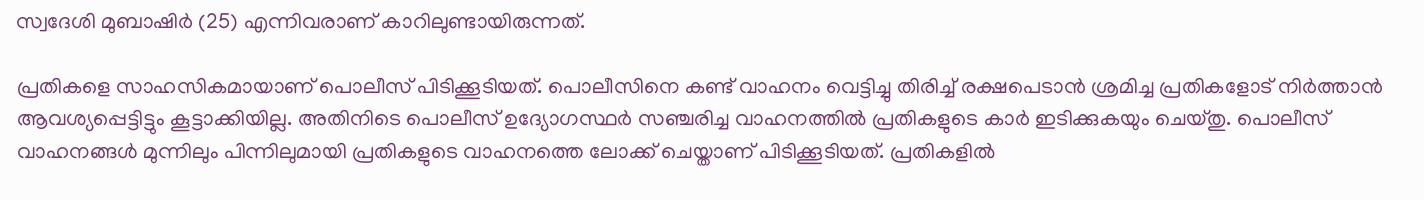സ്വദേശി മുബാഷിർ (25) എന്നിവരാണ് കാറിലുണ്ടായിരുന്നത്.

പ്രതികളെ സാഹസികമായാണ് പൊലീസ് പിടിക്കൂടിയത്. പൊലീസിനെ കണ്ട് വാഹനം വെട്ടിച്ചു തിരിച്ച് രക്ഷപെടാന്‍ ശ്രമിച്ച പ്രതികളോട് നിര്‍ത്താന്‍ ആവശ്യപ്പെട്ടിട്ടും കൂട്ടാക്കിയില്ല. അതിനിടെ പൊലീസ് ഉദ്യോഗസ്ഥര്‍ സഞ്ചരിച്ച വാഹനത്തില്‍ പ്രതികളുടെ കാർ ഇടിക്കുകയും ചെയ്തു. പൊലീസ് വാഹനങ്ങള്‍ മുന്നിലും പിന്നിലുമായി പ്രതികളുടെ വാഹനത്തെ ലോക്ക് ചെയ്താണ് പിടിക്കൂടിയത്. പ്രതികളിൽ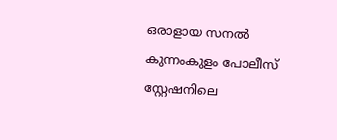ഒരാളായ സനൽ കുന്നംകുളം പോലീസ് സ്റ്റേഷനിലെ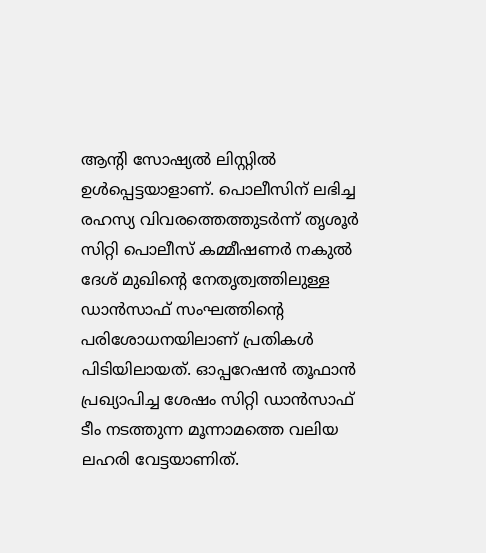ആന്റി സോഷ്യല്‍ ലിസ്റ്റില്‍ ഉള്‍പ്പെട്ടയാളാണ്. പൊലീസിന് ലഭിച്ച രഹസ്യ വിവരത്തെത്തുടര്‍ന്ന് തൃശൂര്‍ സിറ്റി പൊലീസ് കമ്മീഷണർ നകുൽ ദേശ് മുഖിന്‍റെ നേതൃത്വത്തിലുള്ള ഡാന്‍സാഫ് സംഘത്തിന്റെ പരിശോധനയിലാണ് പ്രതികൾ പിടിയിലായത്. ഓപ്പറേഷന്‍ തൂഫാന്‍ പ്രഖ്യാപിച്ച ശേഷം സിറ്റി ഡാന്‍സാഫ് ടീം നടത്തുന്ന മൂന്നാമത്തെ വലിയ ലഹരി വേട്ടയാണിത്.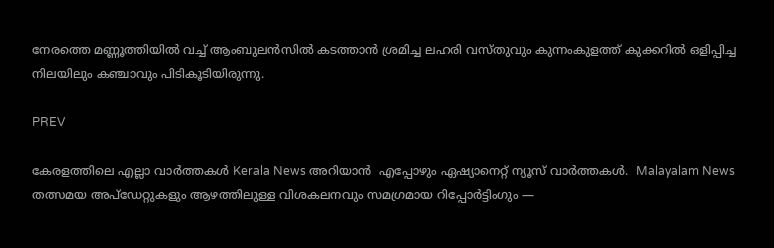നേരത്തെ മണ്ണൂത്തിയില്‍ വച്ച് ആംബുലന്‍സില്‍ കടത്താന്‍ ശ്രമിച്ച ലഹരി വസ്തുവും കുന്നംകുളത്ത് കുക്കറില്‍ ഒളിപ്പിച്ച നിലയിലും കഞ്ചാവും പിടികൂടിയിരുന്നു.

PREV

കേരളത്തിലെ എല്ലാ വാർത്തകൾ Kerala News അറിയാൻ  എപ്പോഴും ഏഷ്യാനെറ്റ് ന്യൂസ് വാർത്തകൾ.  Malayalam News   തത്സമയ അപ്‌ഡേറ്റുകളും ആഴത്തിലുള്ള വിശകലനവും സമഗ്രമായ റിപ്പോർട്ടിംഗും —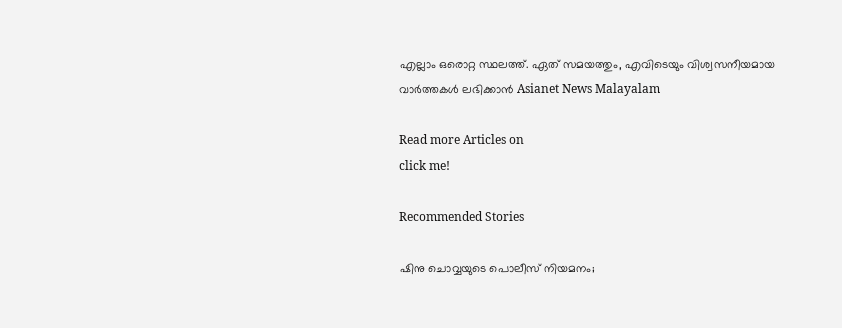എല്ലാം ഒരൊറ്റ സ്ഥലത്ത്. ഏത് സമയത്തും, എവിടെയും വിശ്വസനീയമായ വാർത്തകൾ ലഭിക്കാൻ Asianet News Malayalam

Read more Articles on
click me!

Recommended Stories

ഷിനു ചൊവ്വയുടെ പൊലീസ് നിയമനം;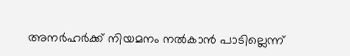അനർഹർക്ക് നിയമനം നൽകാൻ പാടില്ലെന്ന്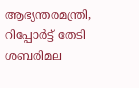ആഭ്യന്തരമന്ത്രി, റിപ്പോർട്ട് തേടി
ശബരിമല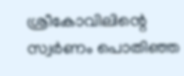ശ്രീകോവിലിന്റെ സ്വർണം പൊതിഞ്ഞ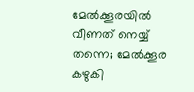മേൽക്കൂരയിൽ വീണത് നെയ്യ് തന്നെ; മേൽക്കൂര കഴുകി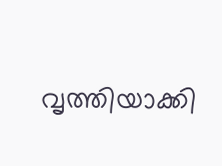വൃത്തിയാക്കി